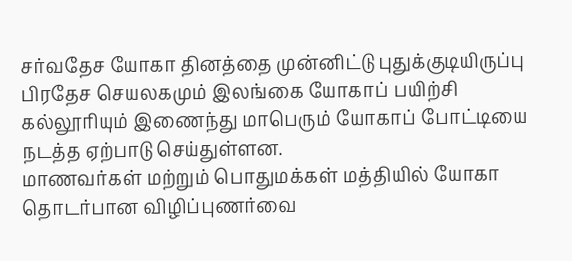சர்வதேச யோகா தினத்தை முன்னிட்டு புதுக்குடியிருப்பு பிரதேச செயலகமும் இலங்கை யோகாப் பயிற்சி கல்லூரியும் இணைந்து மாபெரும் யோகாப் போட்டியை நடத்த ஏற்பாடு செய்துள்ளன.
மாணவர்கள் மற்றும் பொதுமக்கள் மத்தியில் யோகா தொடர்பான விழிப்புணர்வை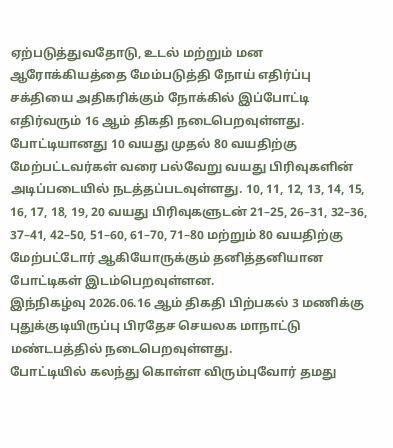ஏற்படுத்துவதோடு, உடல் மற்றும் மன ஆரோக்கியத்தை மேம்படுத்தி நோய் எதிர்ப்பு சக்தியை அதிகரிக்கும் நோக்கில் இப்போட்டி எதிர்வரும் 16 ஆம் திகதி நடைபெறவுள்ளது.
போட்டியானது 10 வயது முதல் 80 வயதிற்கு மேற்பட்டவர்கள் வரை பல்வேறு வயது பிரிவுகளின் அடிப்படையில் நடத்தப்படவுள்ளது. 10, 11, 12, 13, 14, 15, 16, 17, 18, 19, 20 வயது பிரிவுகளுடன் 21–25, 26–31, 32–36, 37–41, 42–50, 51–60, 61–70, 71–80 மற்றும் 80 வயதிற்கு மேற்பட்டோர் ஆகியோருக்கும் தனித்தனியான போட்டிகள் இடம்பெறவுள்ளன.
இந்நிகழ்வு 2026.06.16 ஆம் திகதி பிற்பகல் 3 மணிக்கு புதுக்குடியிருப்பு பிரதேச செயலக மாநாட்டு மண்டபத்தில் நடைபெறவுள்ளது.
போட்டியில் கலந்து கொள்ள விரும்புவோர் தமது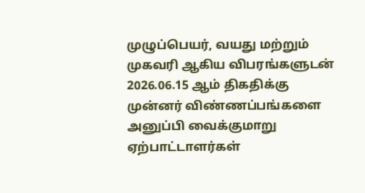முழுப்பெயர், வயது மற்றும் முகவரி ஆகிய விபரங்களுடன் 2026.06.15 ஆம் திகதிக்கு முன்னர் விண்ணப்பங்களை அனுப்பி வைக்குமாறு ஏற்பாட்டாளர்கள்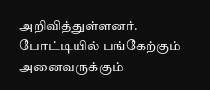அறிவித்துள்ளனர்.
போட்டியில் பங்கேற்கும் அனைவருக்கும்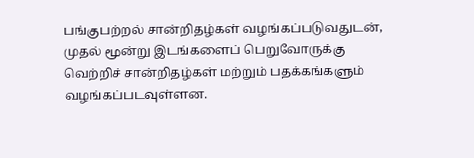பங்குபற்றல் சான்றிதழ்கள் வழங்கப்படுவதுடன், முதல் மூன்று இடங்களைப் பெறுவோருக்கு வெற்றிச் சான்றிதழ்கள் மற்றும் பதக்கங்களும் வழங்கப்படவுள்ளன.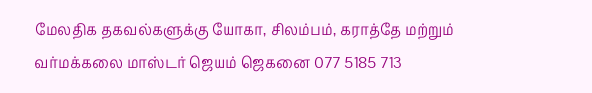மேலதிக தகவல்களுக்கு யோகா, சிலம்பம், கராத்தே மற்றும் வர்மக்கலை மாஸ்டர் ஜெயம் ஜெகனை 077 5185 713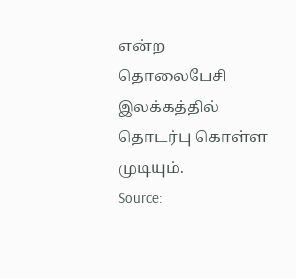என்ற தொலைபேசி இலக்கத்தில் தொடர்பு கொள்ள முடியும்.
Source: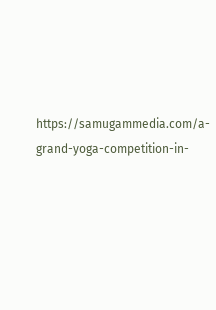https://samugammedia.com/a-grand-yoga-competition-in-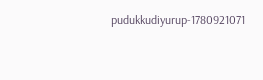pudukkudiyurup-1780921071